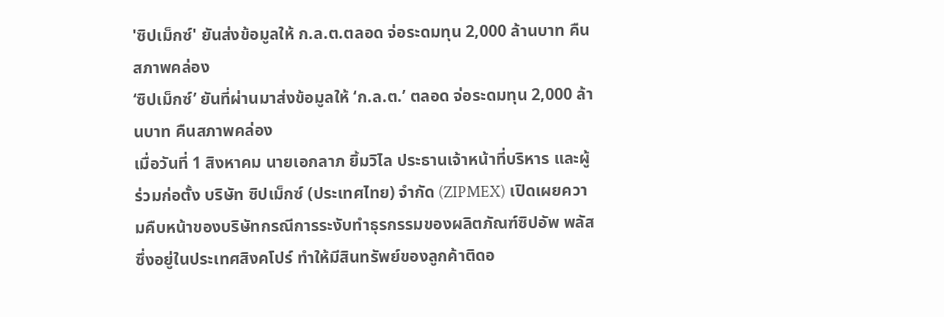'ซิปเม็กซ์' ยันส่งข้อมูลให้ ก.ล.ต.ตลอด จ่อระดมทุน 2,000 ล้านบาท คืนสภาพคล่อง
‘ซิปเม็กซ์’ ยันที่ผ่านมาส่งข้อมูลให้ ‘ก.ล.ต.’ ตลอด จ่อระดมทุน 2,000 ล้านบาท คืนสภาพคล่อง
เมื่อวันที่ 1 สิงหาคม นายเอกลาภ ยิ้มวิไล ประธานเจ้าหน้าที่บริหาร และผู้ร่วมก่อตั้ง บริษัท ซิปเม็กซ์ (ประเทศไทย) จำกัด (ZIPMEX) เปิดเผยความคืบหน้าของบริษัทกรณีการระงับทำธุรกรรมของผลิตภัณฑ์ซิปอัพ พลัส ซึ่งอยู่ในประเทศสิงคโปร์ ทำให้มีสินทรัพย์ของลูกค้าติดอ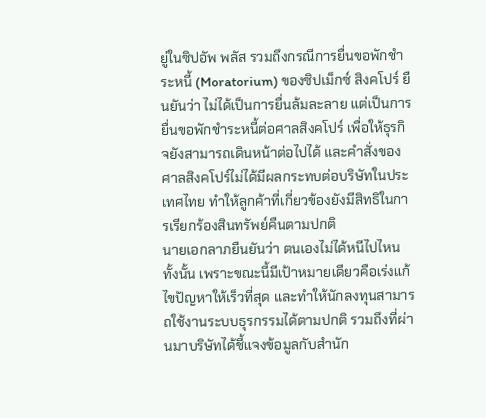ยู่ในซิปอัพ พลัส รวมถึงกรณีการยื่นขอพักชำระหนี้ (Moratorium) ของซิปเม็กซ์ สิงคโปร์ ยืนยันว่า ไม่ได้เป็นการยื่นล้มละลาย แต่เป็นการยื่นขอพักชำระหนี้ต่อศาลสิงคโปร์ เพื่อให้ธุรกิจยังสามารถเดินหน้าต่อไปได้ และคำสั่งของศาลสิงคโปร์ไม่ได้มีผลกระทบต่อบริษัทในประเทศไทย ทำให้ลูกค้าที่เกี่ยวข้องยังมีสิทธิในการเรียกร้องสินทรัพย์คืนตามปกติ
นายเอกลาภยืนยันว่า ตนเองไม่ได้หนีไปไหนทั้งนั้น เพราะขณะนี้มีเป้าหมายเดียวคือเร่งแก้ไขปัญหาให้เร็วที่สุด และทำให้นักลงทุนสามารถใช้งานระบบธุรกรรมได้ตามปกติ รวมถึงที่ผ่านมาบริษัทได้ชี้แจงข้อมูลกับสำนัก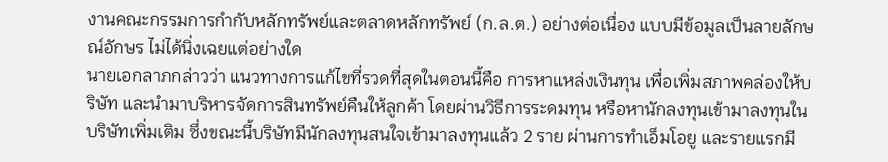งานคณะกรรมการกำกับหลักทรัพย์และตลาดหลักทรัพย์ (ก.ล.ต.) อย่างต่อเนื่อง แบบมีข้อมูลเป็นลายลักษณ์อักษร ไม่ได้นิ่งเฉยแต่อย่างใด
นายเอกลาภกล่าวว่า แนวทางการแก้ไขที่รวดที่สุดในตอนนี้คือ การหาแหล่งเงินทุน เพื่อเพิ่มสภาพคล่องให้บริษัท และนำมาบริหารจัดการสินทรัพย์คืนให้ลูกค้า โดยผ่านวิธีการระดมทุน หรือหานักลงทุนเข้ามาลงทุนในบริษัทเพิ่มเติม ซึ่งขณะนี้บริษัทมีนักลงทุนสนใจเข้ามาลงทุนแล้ว 2 ราย ผ่านการทำเอ็มโอยู และรายแรกมี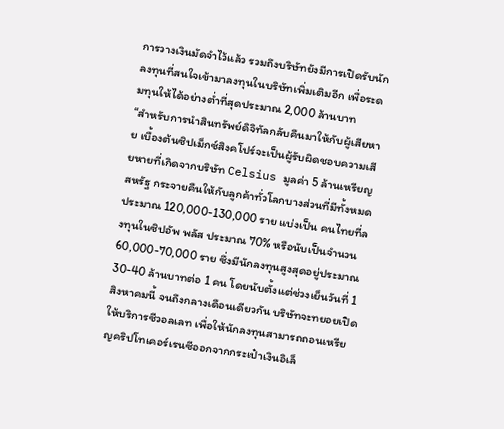การวางเงินมัดจำไว้แล้ว รวมถึงบริษัทยังมีการเปิดรับนักลงทุนที่สนใจเข้ามาลงทุนในบริษัทเพิ่มเติมอีก เพื่อระดมทุนให้ได้อย่างต่ำที่สุดประมาณ 2,000 ล้านบาท
“สำหรับการนำสินทรัพย์ดิจิทัลกลับคืนมาให้กับผู้เสียหาย เบื้องต้นซิปเม็กซ์สิงคโปร์จะเป็นผู้รับผิดชอบความเสียหายที่เกิดจากบริษัท Celsius มูลค่า 5 ล้านเหรียญสหรัฐ กระจายคืนให้กับลูกค้าทั่วโลกบางส่วนที่มีทั้งหมดประมาณ 120,000-130,000 ราย แบ่งเป็น คนไทยที่ลงทุนในซิปอัพ พลัส ประมาณ 70% หรือนับเป็นจำนวน 60,000-70,000 ราย ซึ่งมีนักลงทุนสูงสุดอยู่ประมาณ 30-40 ล้านบาทต่อ 1 คน โดยนับตั้งแต่ช่วงเย็นวันที่ 1 สิงหาคมนี้ จนถึงกลางเดือนเดียวกัน บริษัทจะทยอยเปิดให้บริการซีวอลเลท เพื่อให้นักลงทุนสามารถถอนเหรียญคริปโทเคอร์เรนซีออกจากกระเป๋าเงินอิเล็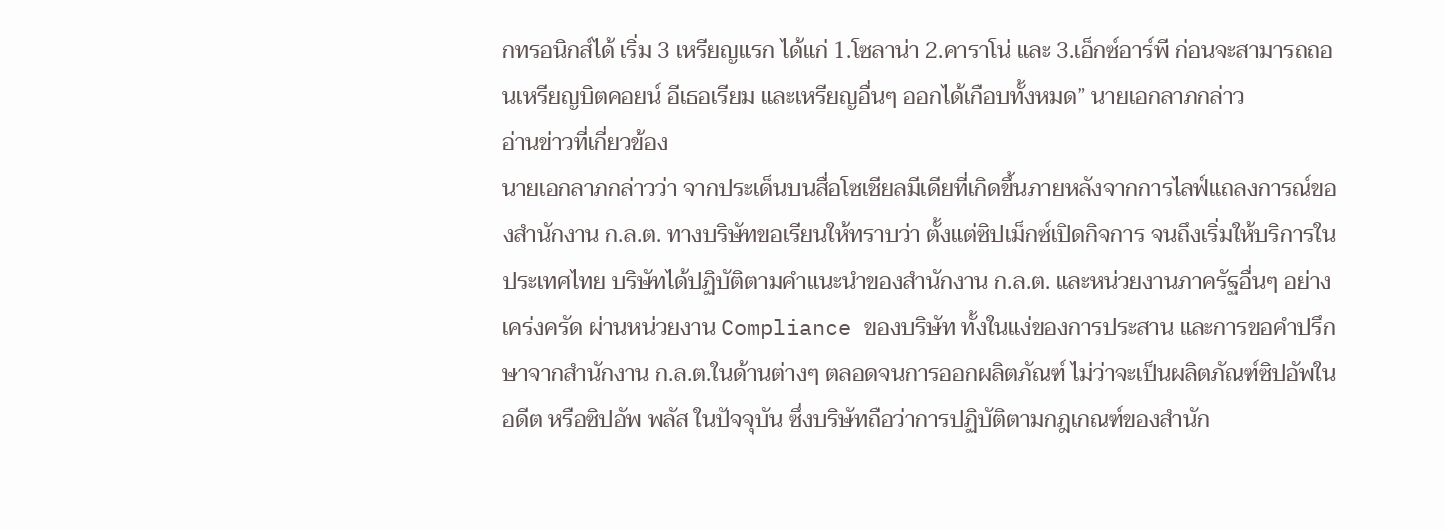กทรอนิกส์ได้ เริ่ม 3 เหรียญแรก ได้แก่ 1.โซลาน่า 2.คาราโน่ และ 3.เอ็กซ์อาร์พี ก่อนจะสามารถถอนเหรียญบิตคอยน์ อีเธอเรียม และเหรียญอื่นๆ ออกได้เกือบทั้งหมด” นายเอกลาภกล่าว
อ่านข่าวที่เกี่ยวข้อง
นายเอกลาภกล่าวว่า จากประเด็นบนสื่อโซเชียลมีเดียที่เกิดขึ้นภายหลังจากการไลฟ์แถลงการณ์ของสำนักงาน ก.ล.ต. ทางบริษัทขอเรียนให้ทราบว่า ตั้งแต่ซิปเม็กซ์เปิดกิจการ จนถึงเริ่มให้บริการในประเทศไทย บริษัทได้ปฏิบัติตามคำแนะนำของสำนักงาน ก.ล.ต. และหน่วยงานภาครัฐอื่นๆ อย่างเคร่งครัด ผ่านหน่วยงาน Compliance ของบริษัท ทั้งในแง่ของการประสาน และการขอคำปรึกษาจากสำนักงาน ก.ล.ต.ในด้านต่างๆ ตลอดจนการออกผลิตภัณฑ์ ไม่ว่าจะเป็นผลิตภัณฑ์ซิปอัพในอดีต หรือซิปอัพ พลัส ในปัจจุบัน ซึ่งบริษัทถือว่าการปฏิบัติตามกฎเกณฑ์ของสำนัก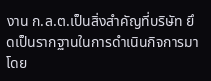งาน ก.ล.ต.เป็นสิ่งสำคัญที่บริษัท ยึดเป็นรากฐานในการดำเนินกิจการมาโดย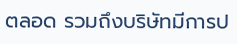ตลอด รวมถึงบริษัทมีการป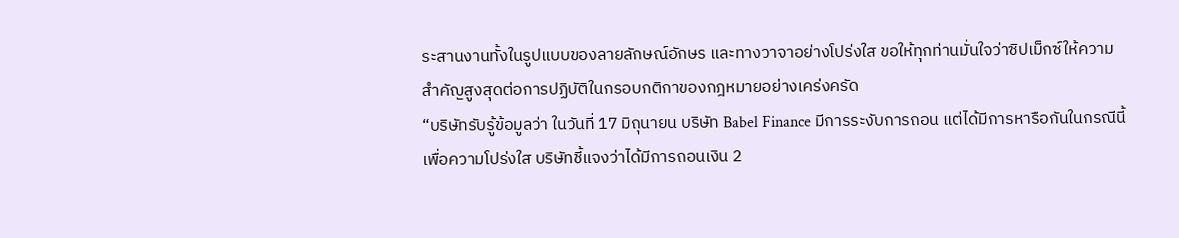ระสานงานทั้งในรูปแบบของลายลักษณ์อักษร และทางวาจาอย่างโปร่งใส ขอให้ทุกท่านมั่นใจว่าซิปเม็กซ์ให้ความสำคัญสูงสุดต่อการปฏิบัติในกรอบกติกาของกฎหมายอย่างเคร่งครัด
“บริษัทรับรู้ข้อมูลว่า ในวันที่ 17 มิถุนายน บริษัท Babel Finance มีการระงับการถอน แต่ได้มีการหารือกันในกรณีนี้ เพื่อความโปร่งใส บริษัทชี้แจงว่าได้มีการถอนเงิน 2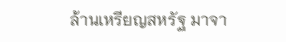ล้านเหรียญสหรัฐ มาจา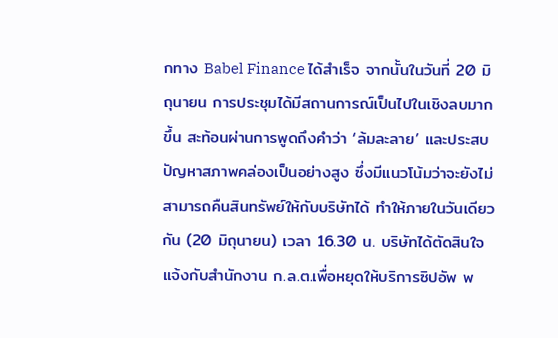กทาง Babel Finance ได้สำเร็จ จากนั้นในวันที่ 20 มิถุนายน การประชุมได้มีสถานการณ์เป็นไปในเชิงลบมากขึ้น สะท้อนผ่านการพูดถึงคำว่า ‘ล้มละลาย’ และประสบปัญหาสภาพคล่องเป็นอย่างสูง ซึ่งมีแนวโน้มว่าจะยังไม่สามารถคืนสินทรัพย์ให้กับบริษัทได้ ทำให้ภายในวันเดียวกัน (20 มิถุนายน) เวลา 16.30 น. บริษัทได้ตัดสินใจแจ้งกับสำนักงาน ก.ล.ต.เพื่อหยุดให้บริการซิปอัพ พ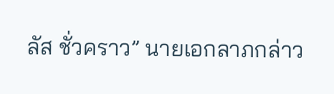ลัส ชั่วคราว” นายเอกลาภกล่าว